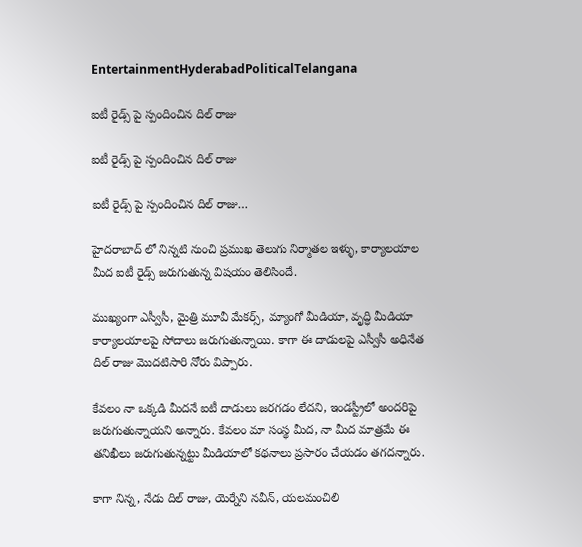EntertainmentHyderabadPoliticalTelangana

ఐటీ రైడ్స్ పై స్పందించిన దిల్ రాజు

ఐటీ రైడ్స్ పై స్పందించిన దిల్ రాజు

ఐటీ రైడ్స్ పై స్పందించిన దిల్ రాజు…

హైదరాబాద్ లో నిన్నటి నుంచి ప్రముఖ తెలుగు నిర్మాతల ఇళ్ళు, కార్యాలయాల మీద ఐటీ రైడ్స్ జరుగుతున్న విషయం తెలిసిందే.

ముఖ్యంగా ఎస్వీసీ, మైత్రి మూవీ మేకర్స్, మ్యాంగో మీడియా, వృద్ధి మీడియా కార్యాలయాలపై సోదాలు జరుగుతున్నాయి. కాగా ఈ దాడులపై ఎస్వీసీ అధినేత దిల్ రాజు మొదటిసారి నోరు విప్పారు.

కేవలం నా ఒక్కడి మీదనే ఐటీ దాడులు జరగడం లేదని, ఇండస్ట్రీలో అందరిపై జరుగుతున్నాయని అన్నారు. కేవలం మా సంస్థ మీద, నా మీద మాత్రమే ఈ తనిఖీలు జరుగుతున్నట్టు మీడియాలో కథనాలు ప్రసారం చేయడం తగదన్నారు.

కాగా నిన్న, నేడు దిల్ రాజు, యెర్నేని నవీన్, యలమంచిలి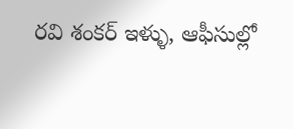రవి శంకర్ ఇళ్ళు, ఆఫీసుల్లో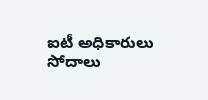ఐటీ అధికారులు సోదాలు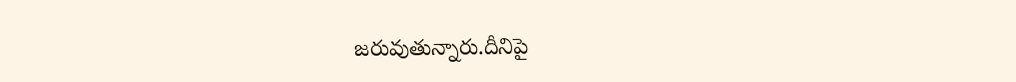జరువుతున్నారు.దీనిపై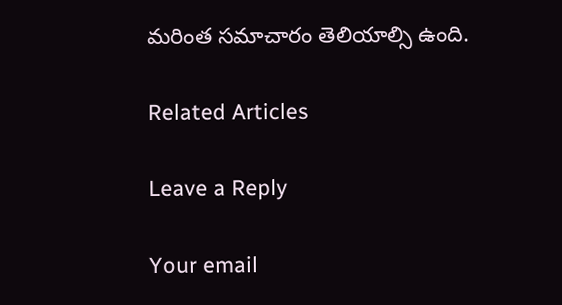మరింత సమాచారం తెలియాల్సి ఉంది.

Related Articles

Leave a Reply

Your email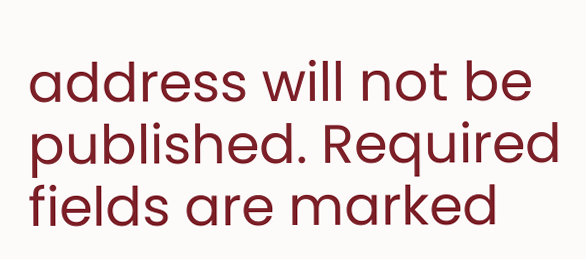address will not be published. Required fields are marked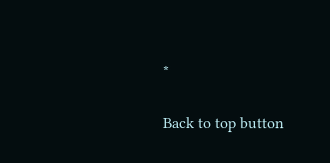*

Back to top button